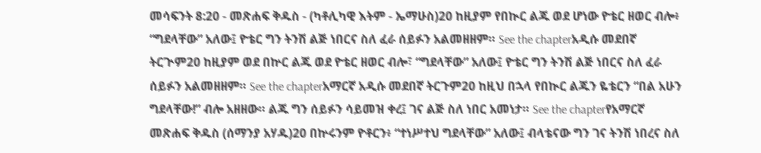መሳፍንት 8:20 - መጽሐፍ ቅዱስ - (ካቶሊካዊ እትም - ኤማሁስ)20 ከዚያም የበኲር ልጁ ወደ ሆነው ዮቴር ዘወር ብሎ፥ “ግደላቸው” አለው፤ ዮቴር ግን ትንሽ ልጅ ነበርና ስለ ፈራ ሰይፉን አልመዘዘም። See the chapterአዲሱ መደበኛ ትርጒም20 ከዚያም ወደ በኵር ልጁ ወደ ዮቴር ዘወር ብሎ፣ “ግደላቸው” አለው፤ ዮቴር ግን ትንሽ ልጅ ነበርና ስለ ፈራ ሰይፉን አልመዘዘም። See the chapterአማርኛ አዲሱ መደበኛ ትርጉም20 ከዚህ በኋላ የበኲር ልጁን ዬቴርን “በል አሁን ግደላቸው!” ብሎ አዘዘው። ልጁ ግን ሰይፉን ሳይመዝ ቀረ፤ ገና ልጅ ስለ ነበር አመነታ። See the chapterየአማርኛ መጽሐፍ ቅዱስ (ሰማንያ አሃዱ)20 በኵሩንም ዮቶርን፥ “ተነሥተህ ግደላቸው” አለው፤ ብላቴናው ግን ገና ትንሽ ነበረና ስለ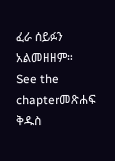ፈራ ሰይፉን አልመዘዘም። See the chapterመጽሐፍ ቅዱስ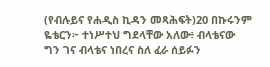(የብሉይና የሐዲስ ኪዳን መጻሕፍት)20 በኩሩንም ዬቴርን፦ ተነሥተህ ግደላቸው አለው፥ ብላቴናው ግን ገና ብላቴና ነበረና ስለ ፈራ ሰይፉን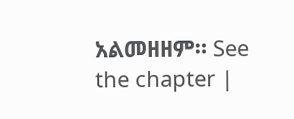አልመዘዘም። See the chapter |